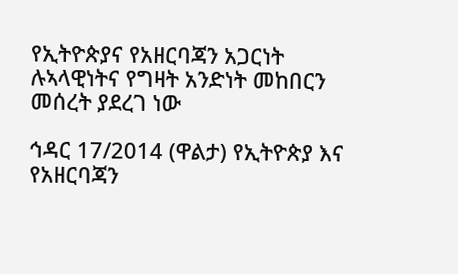የኢትዮጵያና የአዘርባጃን አጋርነት ሉኣላዊነትና የግዛት አንድነት መከበርን መሰረት ያደረገ ነው

ኅዳር 17/2014 (ዋልታ) የኢትዮጵያ እና የአዘርባጃን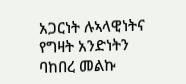አጋርነት ሉኣላዊነትና የግዛት አንድነትን ባከበረ መልኩ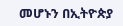መሆኑን በኢትዮጵያ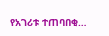የአገሪቱ ተጠባበቂ…